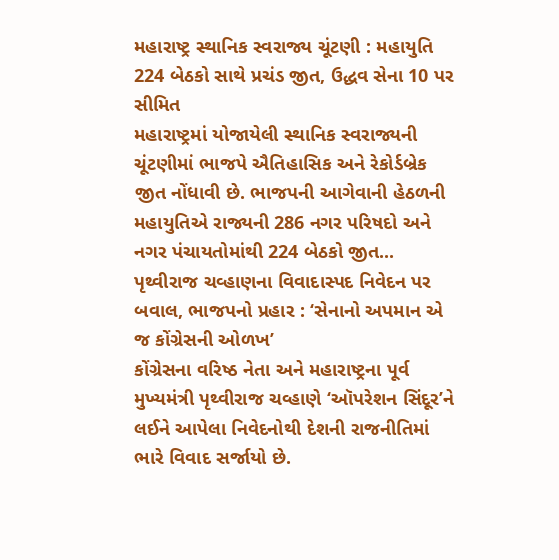મહારાષ્ટ્ર સ્થાનિક સ્વરાજ્ય ચૂંટણી : મહાયુતિ 224 બેઠકો સાથે પ્રચંડ જીત, ઉદ્ધવ સેના 10 પર સીમિત
મહારાષ્ટ્રમાં યોજાયેલી સ્થાનિક સ્વરાજ્યની ચૂંટણીમાં ભાજપે ઐતિહાસિક અને રેકોર્ડબ્રેક જીત નોંધાવી છે. ભાજપની આગેવાની હેઠળની મહાયુતિએ રાજ્યની 286 નગર પરિષદો અને નગર પંચાયતોમાંથી 224 બેઠકો જીત...
પૃથ્વીરાજ ચવ્હાણના વિવાદાસ્પદ નિવેદન પર બવાલ, ભાજપનો પ્રહાર : ‘સેનાનો અપમાન એ જ કોંગ્રેસની ઓળખ’
કોંગ્રેસના વરિષ્ઠ નેતા અને મહારાષ્ટ્રના પૂર્વ મુખ્યમંત્રી પૃથ્વીરાજ ચવ્હાણે ‘ઑપરેશન સિંદૂર’ને લઈને આપેલા નિવેદનોથી દેશની રાજનીતિમાં ભારે વિવાદ સર્જાયો છે.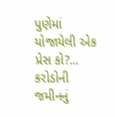પુણેમાં યોજાયેલી એક પ્રેસ કો?...
કરોડોની જમીનનું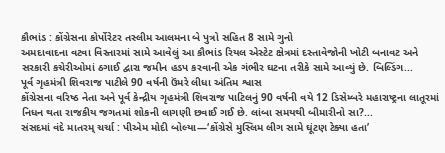કૌભાંડ : કોંગ્રેસના કોર્પોરેટર તસ્લીમ આલમના બે પુત્રો સહિત 8 સામે ગુનો
અમદાવાદના વટવા વિસ્તારમાં સામે આવેલું આ કૌભાંડ રિયલ એસ્ટેટ ક્ષેત્રમાં દસ્તાવેજોની ખોટી બનાવટ અને સરકારી કચેરીઓમાં ઠગાઈ દ્વારા જમીન હડપ કરવાની એક ગંભીર ઘટના તરીકે સામે આવ્યું છે. બિલ્ડિંગ...
પૂર્વ ગૃહમંત્રી શિવરાજ પાટીલે 90 વર્ષની ઉંમરે લીધા અંતિમ શ્વાસ
કોંગ્રેસના વરિષ્ઠ નેતા અને પૂર્વ કેન્દ્રીય ગૃહમંત્રી શિવરાજ પાટિલનું 90 વર્ષની વયે 12 ડિસેમ્બરે મહારાષ્ટ્રના લાતૂરમાં નિધન થતા રાજકીય જગતમાં શોકની લાગણી છવાઈ ગઈ છે. લાંબા સમયથી બીમારીનો સા?...
સંસદમાં વંદે માતરમ્ ચર્ચા : પીએમ મોદી બોલ્યા—‘કોંગ્રેસે મુસ્લિમ લીગ સામે ઘૂંટણ ટેક્યા હતા’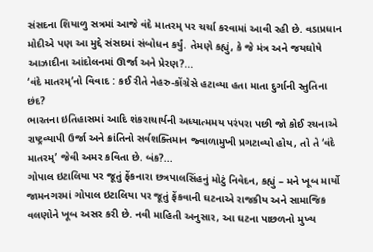સંસદના શિયાળુ સત્રમાં આજે વંદે માતરમ્ પર ચર્ચા કરવામાં આવી રહી છે. વડાપ્રધાન મોદીએ પણ આ મુદ્દે સંસદમાં સંબોધન કર્યું. તેમણે કહ્યું, કે જે મંત્ર અને જયઘોષે આઝાદીના આંદોલનમાં ઊર્જા અને પ્રેરણ?...
‘વંદે માતરમ્’નો વિવાદ : કઈ રીતે નેહરુ-કોંગ્રેસે હટાવ્યા હતા માતા દુર્ગાની સ્તુતિના છંદ?
ભારતના ઇતિહાસમાં આદિ શંકરાચાર્યની અધ્યાત્મમય પરંપરા પછી જો કોઈ રચનાએ રાષ્ટ્રવ્યાપી ઉર્જા અને ક્રાંતિનો સર્વશક્તિમાન જ્વાળામુખી પ્રગટાવ્યો હોય, તો તે ‘વંદે માતરમ્’ જેવી અમર કવિતા છે. બંક?...
ગોપાલ ઇટાલિયા પર જૂતું ફેંકનારા છત્રપાલસિંહનું મોટું નિવેદન, કહ્યું – મને ખૂબ માર્યો
જામનગરમાં ગોપાલ ઇટાલિયા પર જૂતું ફેંકવાની ઘટનાએ રાજકીય અને સામાજિક વલણોને ખૂબ અસર કરી છે. નવી માહિતી અનુસાર, આ ઘટના પાછળનો મુખ્ય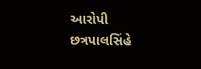આરોપી છત્રપાલસિંહે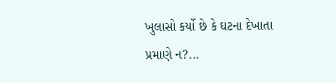ખુલાસો કર્યો છે કે ઘટના દેખાતા પ્રમાણે ન?...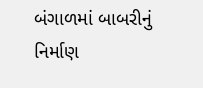બંગાળમાં બાબરીનું નિર્માણ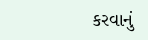કરવાનું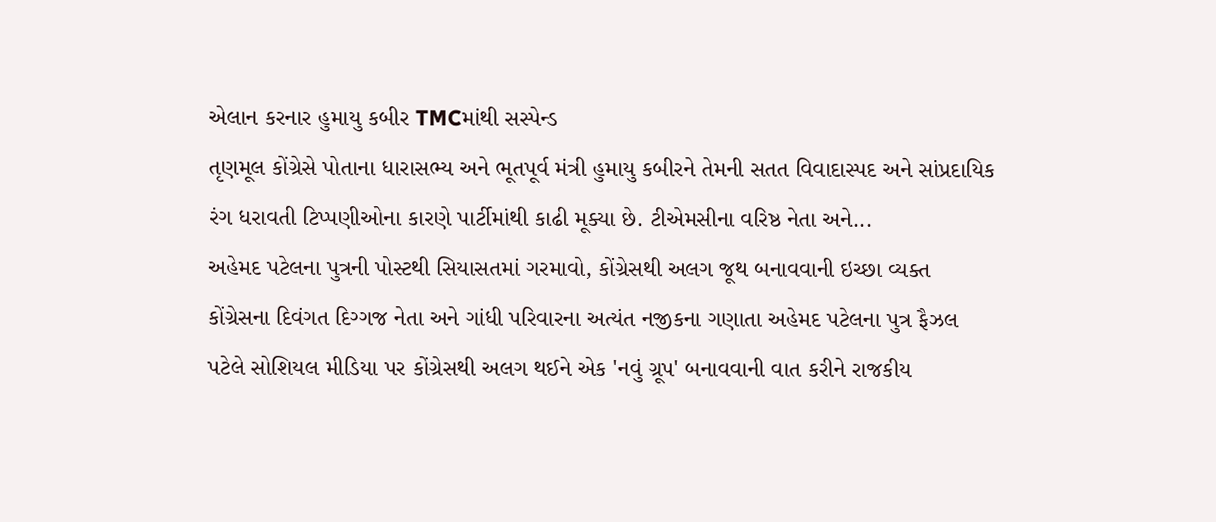એલાન કરનાર હુમાયુ કબીર TMCમાંથી સસ્પેન્ડ
તૃણમૂલ કોંગ્રેસે પોતાના ધારાસભ્ય અને ભૂતપૂર્વ મંત્રી હુમાયુ કબીરને તેમની સતત વિવાદાસ્પદ અને સાંપ્રદાયિક રંગ ધરાવતી ટિપ્પણીઓના કારણે પાર્ટીમાંથી કાઢી મૂક્યા છે. ટીએમસીના વરિષ્ઠ નેતા અને...
અહેમદ પટેલના પુત્રની પોસ્ટથી સિયાસતમાં ગરમાવો, કોંગ્રેસથી અલગ જૂથ બનાવવાની ઇચ્છા વ્યક્ત
કોંગ્રેસના દિવંગત દિગ્ગજ નેતા અને ગાંધી પરિવારના અત્યંત નજીકના ગણાતા અહેમદ પટેલના પુત્ર ફૈઝલ પટેલે સોશિયલ મીડિયા પર કોંગ્રેસથી અલગ થઈને એક 'નવું ગ્રૂપ' બનાવવાની વાત કરીને રાજકીય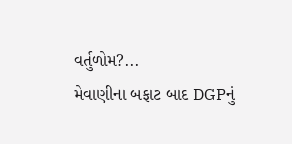વર્તુળોમ?...
મેવાણીના બફાટ બાદ DGPનું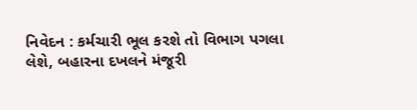નિવેદન : કર્મચારી ભૂલ કરશે તો વિભાગ પગલા લેશે, બહારના દખલને મંજૂરી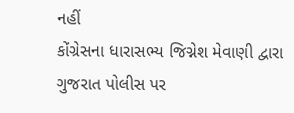નહીં
કોંગ્રેસના ધારાસભ્ય જિગ્નેશ મેવાણી દ્વારા ગુજરાત પોલીસ પર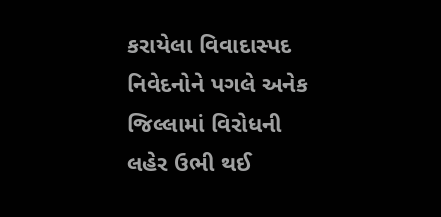કરાયેલા વિવાદાસ્પદ નિવેદનોને પગલે અનેક જિલ્લામાં વિરોધની લહેર ઉભી થઈ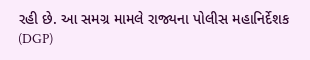રહી છે. આ સમગ્ર મામલે રાજ્યના પોલીસ મહાનિર્દેશક (DGP)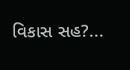વિકાસ સહ?...